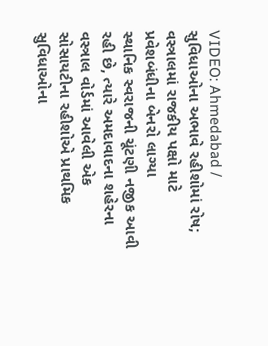VIDEO: Ahmedabad / સુવિધાઓના અભાવે રહીશોમાં રોષ; વસ્ત્રાલમાં રાજકીય પક્ષો માટે પ્રવેશબંધીના બેનરો લાગ્યા
સ્થાનિક સ્વરાજની ચૂંટણી નજીક આવી રહી છે, ત્યારે અમદાવાદના શહેરના વસ્ત્રાલ વોર્ડમાં આવેલી એક સોસાયટીના રહીશોએ પ્રાથમિક સુવિધાઓના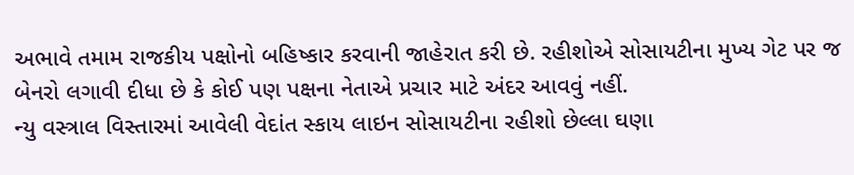અભાવે તમામ રાજકીય પક્ષોનો બહિષ્કાર કરવાની જાહેરાત કરી છે. રહીશોએ સોસાયટીના મુખ્ય ગેટ પર જ બેનરો લગાવી દીધા છે કે કોઈ પણ પક્ષના નેતાએ પ્રચાર માટે અંદર આવવું નહીં.
ન્યુ વસ્ત્રાલ વિસ્તારમાં આવેલી વેદાંત સ્કાય લાઇન સોસાયટીના રહીશો છેલ્લા ઘણા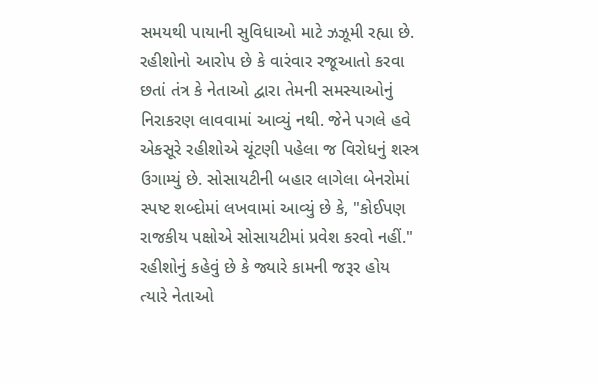સમયથી પાયાની સુવિધાઓ માટે ઝઝૂમી રહ્યા છે. રહીશોનો આરોપ છે કે વારંવાર રજૂઆતો કરવા છતાં તંત્ર કે નેતાઓ દ્વારા તેમની સમસ્યાઓનું નિરાકરણ લાવવામાં આવ્યું નથી. જેને પગલે હવે એકસૂરે રહીશોએ ચૂંટણી પહેલા જ વિરોધનું શસ્ત્ર ઉગામ્યું છે. સોસાયટીની બહાર લાગેલા બેનરોમાં સ્પષ્ટ શબ્દોમાં લખવામાં આવ્યું છે કે, "કોઈપણ રાજકીય પક્ષોએ સોસાયટીમાં પ્રવેશ કરવો નહીં." રહીશોનું કહેવું છે કે જ્યારે કામની જરૂર હોય ત્યારે નેતાઓ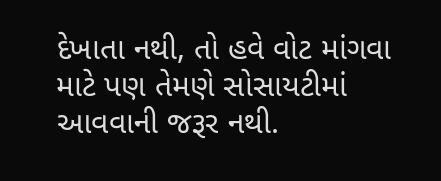દેખાતા નથી, તો હવે વોટ માંગવા માટે પણ તેમણે સોસાયટીમાં આવવાની જરૂર નથી.